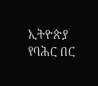ኢትዮጵያ የባሕር በር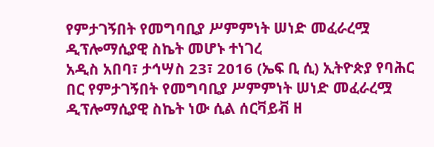የምታገኝበት የመግባቢያ ሥምምነት ሠነድ መፈራረሟ ዲፕሎማሲያዊ ስኬት መሆኑ ተነገረ
አዲስ አበባ፣ ታኅሣስ 23፣ 2016 (ኤፍ ቢ ሲ) ኢትዮጵያ የባሕር በር የምታገኝበት የመግባቢያ ሥምምነት ሠነድ መፈራረሟ ዲፕሎማሲያዊ ስኬት ነው ሲል ሰርቫይቭ ዘ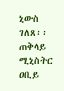ኒውስ ገለጸ፡፡
ጠቅላይ ሚኒስትር ዐቢይ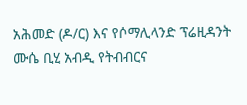አሕመድ (ዶ/ር) እና የሶማሊላንድ ፕሬዚዳንት ሙሴ ቢሂ አብዲ የትብብርና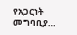የአጋርነት መግባቢያ…